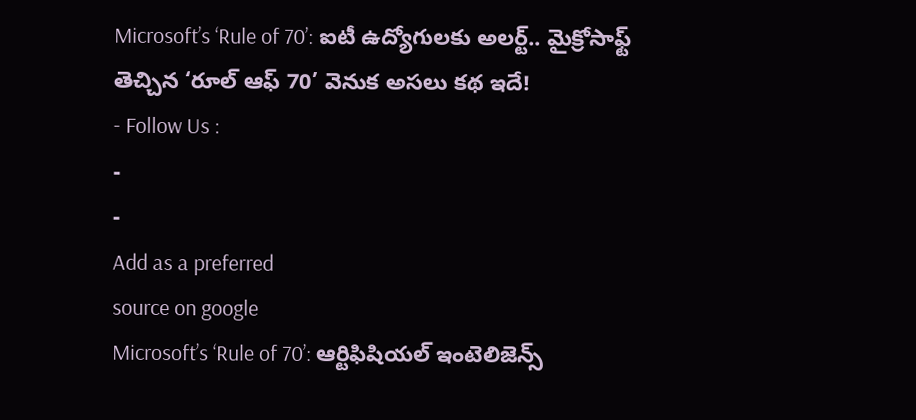Microsoft’s ‘Rule of 70’: ఐటీ ఉద్యోగులకు అలర్ట్.. మైక్రోసాఫ్ట్ తెచ్చిన ‘రూల్ ఆఫ్ 70’ వెనుక అసలు కథ ఇదే!
- Follow Us :
-
-
Add as a preferred
source on google
Microsoft’s ‘Rule of 70’: ఆర్టిఫిషియల్ ఇంటెలిజెన్స్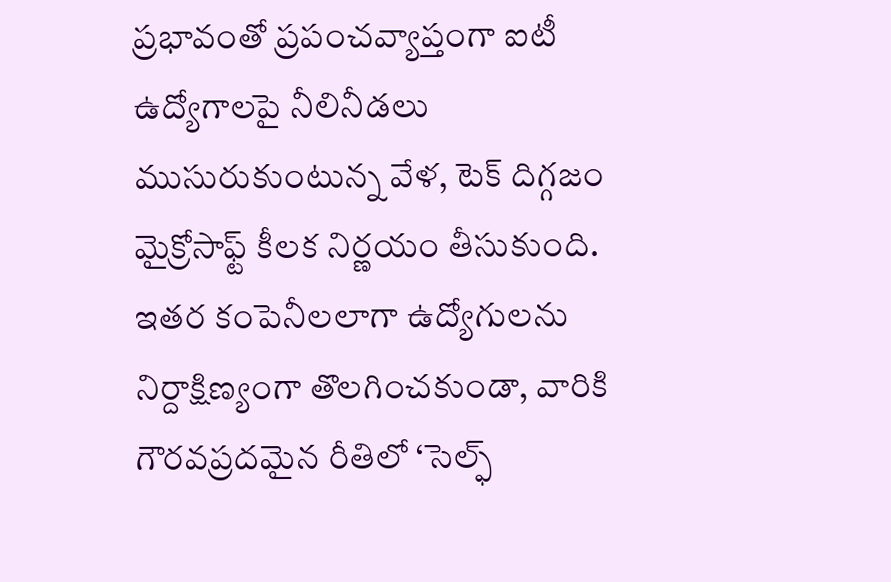ప్రభావంతో ప్రపంచవ్యాప్తంగా ఐటీ ఉద్యోగాలపై నీలినీడలు ముసురుకుంటున్న వేళ, టెక్ దిగ్గజం మైక్రోసాఫ్ట్ కీలక నిర్ణయం తీసుకుంది. ఇతర కంపెనీలలాగా ఉద్యోగులను నిర్దాక్షిణ్యంగా తొలగించకుండా, వారికి గౌరవప్రదమైన రీతిలో ‘సెల్ఫ్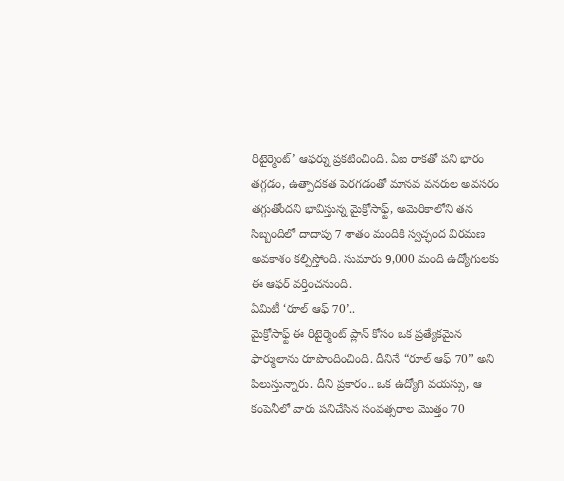రిటైర్మెంట్’ ఆఫర్ను ప్రకటించింది. ఏఐ రాకతో పని భారం తగ్గడం, ఉత్పాదకత పెరగడంతో మానవ వనరుల అవసరం తగ్గుతోందని భావిస్తున్న మైక్రోసాఫ్ట్, అమెరికాలోని తన సిబ్బందిలో దాదాపు 7 శాతం మందికి స్వచ్ఛంద విరమణ అవకాశం కల్పిస్తోంది. సుమారు 9,000 మంది ఉద్యోగులకు ఈ ఆఫర్ వర్తించనుంది.
ఏమిటీ ‘రూల్ ఆఫ్ 70’..
మైక్రోసాఫ్ట్ ఈ రిటైర్మెంట్ ప్లాన్ కోసం ఒక ప్రత్యేకమైన ఫార్ములాను రూపొందించింది. దీనినే “రూల్ ఆఫ్ 70” అని పిలుస్తున్నారు. దీని ప్రకారం.. ఒక ఉద్యోగి వయస్సు, ఆ కంపెనీలో వారు పనిచేసిన సంవత్సరాల మొత్తం 70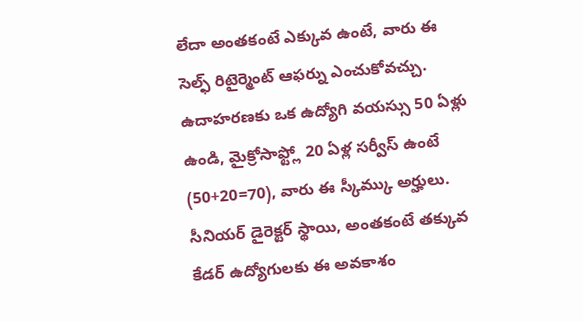లేదా అంతకంటే ఎక్కువ ఉంటే, వారు ఈ సెల్ఫ్ రిటైర్మెంట్ ఆఫర్ను ఎంచుకోవచ్చు. ఉదాహరణకు ఒక ఉద్యోగి వయస్సు 50 ఏళ్లు ఉండి, మైక్రోసాఫ్ట్లో 20 ఏళ్ల సర్వీస్ ఉంటే (50+20=70), వారు ఈ స్కీమ్కు అర్హులు. సీనియర్ డైరెక్టర్ స్థాయి, అంతకంటే తక్కువ కేడర్ ఉద్యోగులకు ఈ అవకాశం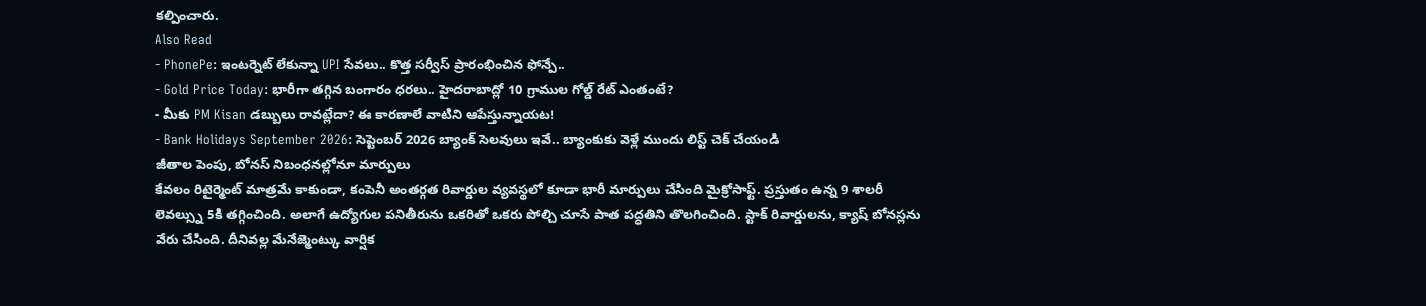కల్పించారు.
Also Read
- PhonePe: ఇంటర్నెట్ లేకున్నా UPI సేవలు.. కొత్త సర్వీస్ ప్రారంభించిన ఫోన్పే..
- Gold Price Today: భారీగా తగ్గిన బంగారం ధరలు.. హైదరాబాద్లో 10 గ్రాముల గోల్డ్ రేట్ ఎంతంటే?
- మీకు PM Kisan డబ్బులు రావట్లేదా? ఈ కారణాలే వాటిని ఆపేస్తున్నాయట!
- Bank Holidays September 2026: సెప్టెంబర్ 2026 బ్యాంక్ సెలవులు ఇవే.. బ్యాంకుకు వెళ్లే ముందు లిస్ట్ చెక్ చేయండి
జీతాల పెంపు, బోనస్ నిబంధనల్లోనూ మార్పులు
కేవలం రిటైర్మెంట్ మాత్రమే కాకుండా, కంపెనీ అంతర్గత రివార్డుల వ్యవస్థలో కూడా భారీ మార్పులు చేసింది మైక్రోసాఫ్ట్. ప్రస్తుతం ఉన్న 9 శాలరీ లెవల్స్ను 5కి తగ్గించింది. అలాగే ఉద్యోగుల పనితీరును ఒకరితో ఒకరు పోల్చి చూసే పాత పద్ధతిని తొలగించింది. స్టాక్ రివార్డులను, క్యాష్ బోనస్లను వేరు చేసింది. దీనివల్ల మేనేజ్మెంట్కు వార్షిక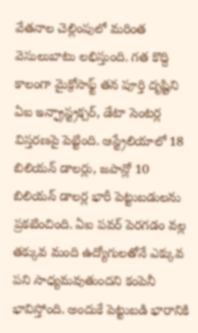వేతనాల చెల్లింపులో మరింత వెసులుబాటు లభిస్తుంది. గత కొద్ది కాలంగా మైక్రోసాఫ్ట్ తన పూర్తి దృష్టిని ఏఐ ఇన్ఫ్రాస్ట్రక్చర్, డేటా సెంటర్ల విస్తరణపై పెట్టింది. ఆస్ట్రేలియాలో 18 బిలియన్ డాలర్లు, జపాన్లో 10 బిలియన్ డాలర్ల భారీ పెట్టుబడులను ప్రకటించింది. ఏఐ పవర్ పెరగడం వల్ల తక్కువ మంది ఉద్యోగులతోనే ఎక్కువ పని సాధ్యమవుతుందని కంపెనీ భావిస్తోంది. అందుకే పెట్టుబడి భారానికి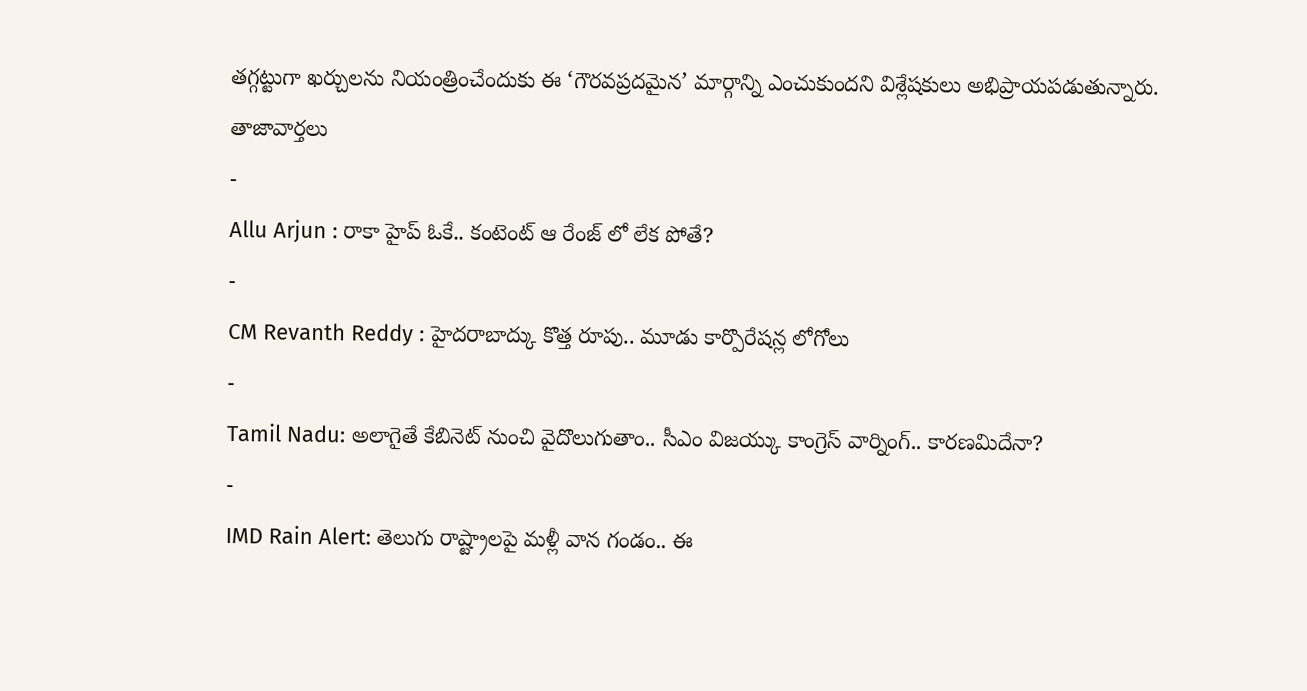తగ్గట్టుగా ఖర్చులను నియంత్రించేందుకు ఈ ‘గౌరవప్రదమైన’ మార్గాన్ని ఎంచుకుందని విశ్లేషకులు అభిప్రాయపడుతున్నారు.
తాజావార్తలు
-
Allu Arjun : రాకా హైప్ ఓకే.. కంటెంట్ ఆ రేంజ్ లో లేక పోతే?
-
CM Revanth Reddy : హైదరాబాద్కు కొత్త రూపు.. మూడు కార్పొరేషన్ల లోగోలు
-
Tamil Nadu: అలాగైతే కేబినెట్ నుంచి వైదొలుగుతాం.. సీఎం విజయ్కు కాంగ్రెస్ వార్నింగ్.. కారణమిదేనా?
-
IMD Rain Alert: తెలుగు రాష్ట్రాలపై మళ్లీ వాన గండం.. ఈ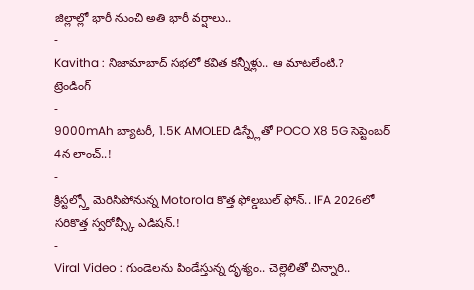జిల్లాల్లో భారీ నుంచి అతి భారీ వర్షాలు..
-
Kavitha : నిజామాబాద్ సభలో కవిత కన్నీళ్లు.. ఆ మాటలేంటి.?
ట్రెండింగ్
-
9000mAh బ్యాటరీ, 1.5K AMOLED డిస్ప్లేతో POCO X8 5G సెప్టెంబర్ 4న లాంచ్..!
-
క్రిస్టల్స్తో మెరిసిపోనున్న Motorola కొత్త ఫోల్డబుల్ ఫోన్.. IFA 2026లో సరికొత్త స్వరోవ్స్కీ ఎడిషన్.!
-
Viral Video : గుండెలను పిండేస్తున్న దృశ్యం.. చెల్లెలితో చిన్నారి..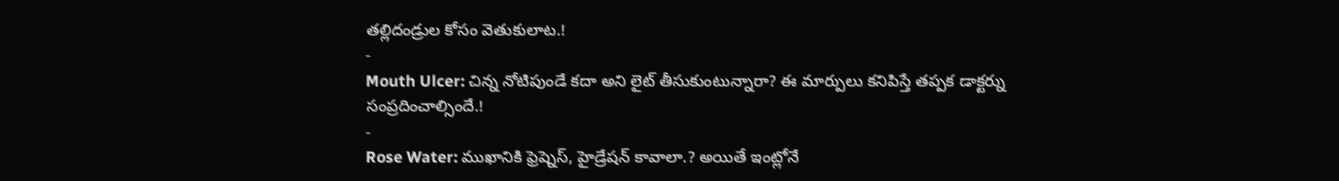తల్లిదండ్రుల కోసం వెతుకులాట.!
-
Mouth Ulcer: చిన్న నోటిపుండే కదా అని లైట్ తీసుకుంటున్నారా? ఈ మార్పులు కనిపిస్తే తప్పక డాక్టర్ను సంప్రదించాల్సిందే.!
-
Rose Water: ముఖానికి ఫ్రెష్నెస్, హైడ్రేషన్ కావాలా.? అయితే ఇంట్లోనే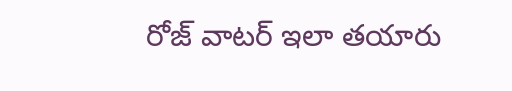రోజ్ వాటర్ ఇలా తయారు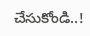చేసుకోండి..!